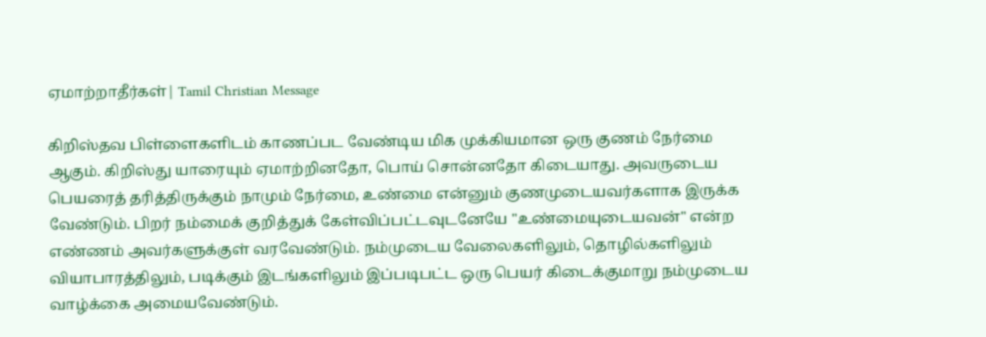ஏமாற்றாதீர்கள்| Tamil Christian Message

கிறிஸ்தவ பிள்ளைகளிடம் காணப்பட வேண்டிய மிக முக்கியமான ஒரு குணம் நேர்மை ஆகும். கிறிஸ்து யாரையும் ஏமாற்றினதோ, பொய் சொன்னதோ கிடையாது. அவருடைய பெயரைத் தரித்திருக்கும் நாமும் நேர்மை, உண்மை என்னும் குணமுடையவர்களாக இருக்க வேண்டும். பிறர் நம்மைக் குறித்துக் கேள்விப்பட்டவுடனேயே "உண்மையுடையவன்" என்ற எண்ணம் அவர்களுக்குள் வரவேண்டும். நம்முடைய வேலைகளிலும், தொழில்களிலும் வியாபாரத்திலும், படிக்கும் இடங்களிலும் இப்படிபட்ட ஒரு பெயர் கிடைக்குமாறு நம்முடைய வாழ்க்கை அமையவேண்டும்.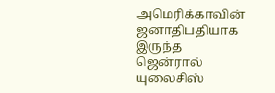அமெரிக்காவின் ஜனாதிபதியாக இருந்த ஜென்ரால் யுலைசிஸ்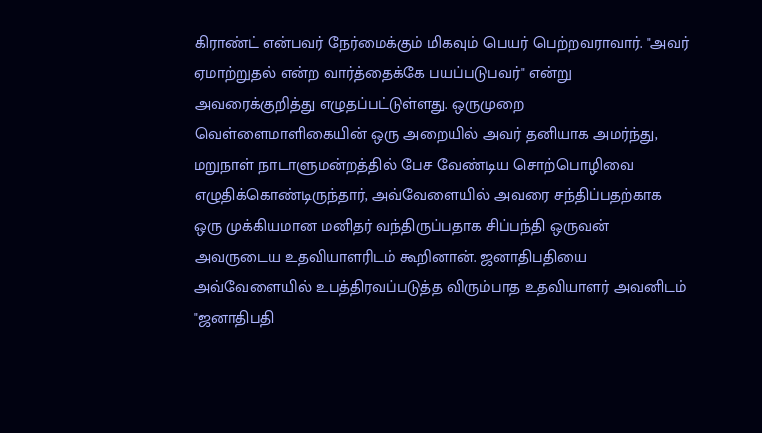கிராண்ட் என்பவர் நேர்மைக்கும் மிகவும் பெயர் பெற்றவராவார். "அவர் ஏமாற்றுதல் என்ற வார்த்தைக்கே பயப்படுபவர்" என்று அவரைக்குறித்து எழுதப்பட்டுள்ளது. ஒருமுறை வெள்ளைமாளிகையின் ஒரு அறையில் அவர் தனியாக அமர்ந்து, மறுநாள் நாடாளுமன்றத்தில் பேச வேண்டிய சொற்பொழிவை எழுதிக்கொண்டிருந்தார், அவ்வேளையில் அவரை சந்திப்பதற்காக ஒரு முக்கியமான மனிதர் வந்திருப்பதாக சிப்பந்தி ஒருவன் அவருடைய உதவியாளரிடம் கூறினான். ஜனாதிபதியை அவ்வேளையில் உபத்திரவப்படுத்த விரும்பாத உதவியாளர் அவனிடம் "ஜனாதிபதி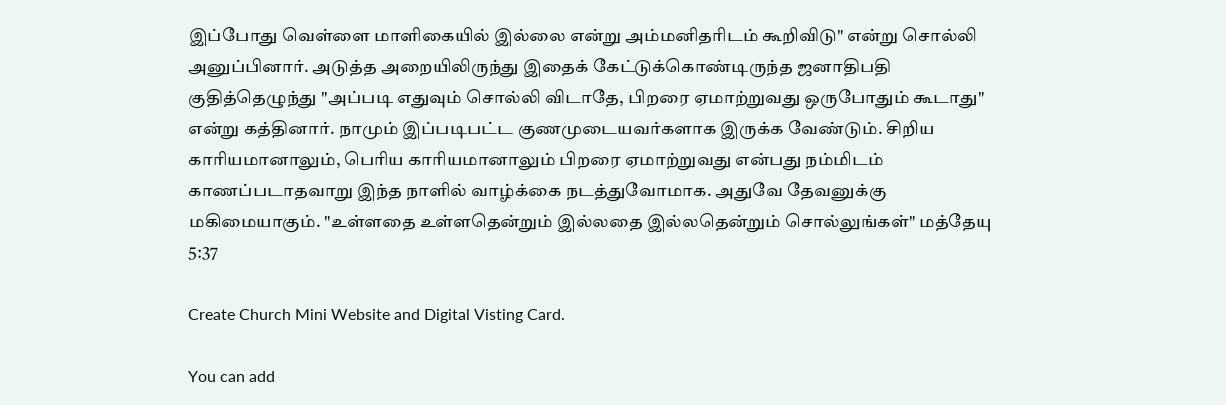இப்போது வெள்ளை மாளிகையில் இல்லை என்று அம்மனிதரிடம் கூறிவிடு" என்று சொல்லி அனுப்பினார். அடுத்த அறையிலிருந்து இதைக் கேட்டுக்கொண்டிருந்த ஜனாதிபதி குதித்தெழுந்து "அப்படி எதுவும் சொல்லி விடாதே, பிறரை ஏமாற்றுவது ஒருபோதும் கூடாது" என்று கத்தினார். நாமும் இப்படிபட்ட குணமுடையவர்களாக இருக்க வேண்டும். சிறிய காரியமானாலும், பெரிய காரியமானாலும் பிறரை ஏமாற்றுவது என்பது நம்மிடம் காணப்படாதவாறு இந்த நாளில் வாழ்க்கை நடத்துவோமாக. அதுவே தேவனுக்கு மகிமையாகும். "உள்ளதை உள்ளதென்றும் இல்லதை இல்லதென்றும் சொல்லுங்கள்" மத்தேயு 5:37

Create Church Mini Website and Digital Visting Card.

You can add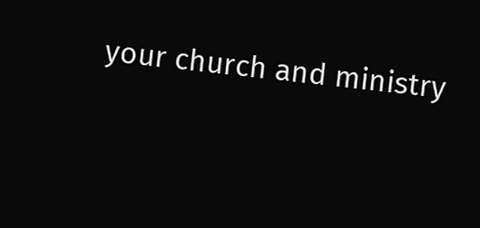your church and ministry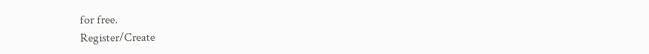for free.
Register/Create